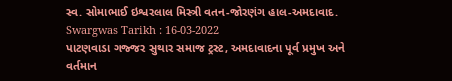સ્વ. સોમાભાઈ ઇશ્વરલાલ મિસ્ત્રી વતન-જોરણંગ હાલ-અમદાવાદ.
Swargwas Tarikh : 16-03-2022
પાટણવાડા ગજ્જર સુથાર સમાજ ટ્રસ્ટ, અમદાવાદના પૂર્વ પ્રમુખ અને વર્તમાન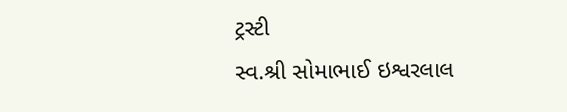ટ્રસ્ટી
સ્વ.શ્રી સોમાભાઈ ઇશ્વરલાલ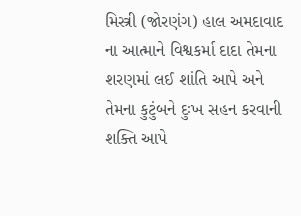મિસ્ત્રી (જોરણંગ) હાલ અમદાવાદ ના આત્માને વિશ્વકર્મા દાદા તેમના શરણમાં લઈ શાંતિ આપે અને તેમના કુટુંબને દુઃખ સહન કરવાની શક્તિ આપે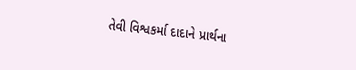તેવી વિશ્વકર્મા દાદાને પ્રાર્થના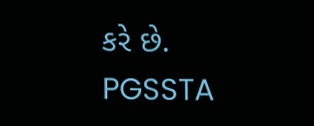કરે છે.
PGSSTA